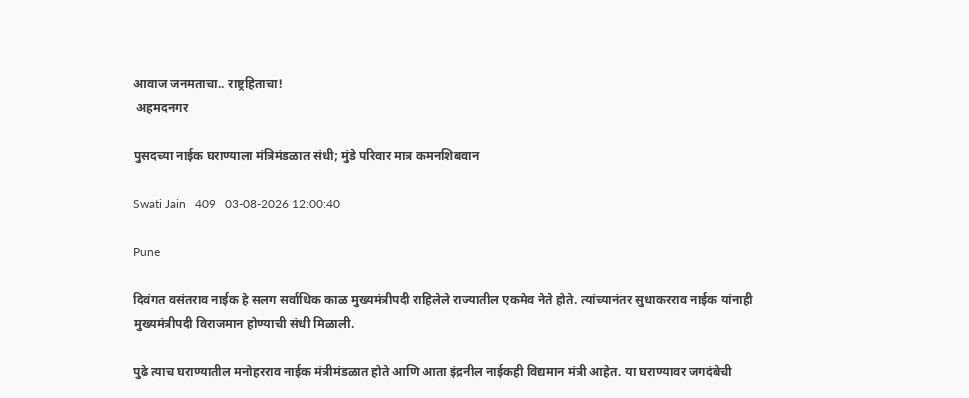आवाज जनमताचा.. राष्ट्रहिताचा!
 अहमदनगर

पुसदच्या नाईक घराण्याला मंत्रिमंडळात संधी; मुंडे परिवार मात्र कमनशिबवान

Swati Jain   409   03-08-2026 12:00:40

Pune

दिवंगत वसंतराव नाईक हे सलग सर्वाधिक काळ मुख्यमंत्रीपदी राहिलेले राज्यातील एकमेव नेते होते. त्यांच्यानंतर सुधाकरराव नाईक यांनाही मुख्यमंत्रीपदी विराजमान होण्याची संधी मिळाली.

पुढे त्याच घराण्यातील मनोहरराव नाईक मंत्रीमंडळात होते आणि आता इंद्रनील नाईकही विद्यमान मंत्री आहेत. या घराण्यावर जगदंबेची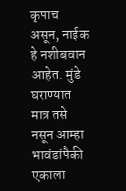कृपाच असून, नाईक हे नशीबवान आहेत. मुंडे घराण्यात मात्र तसे नसून आम्हा भावंडांपैकी एकाला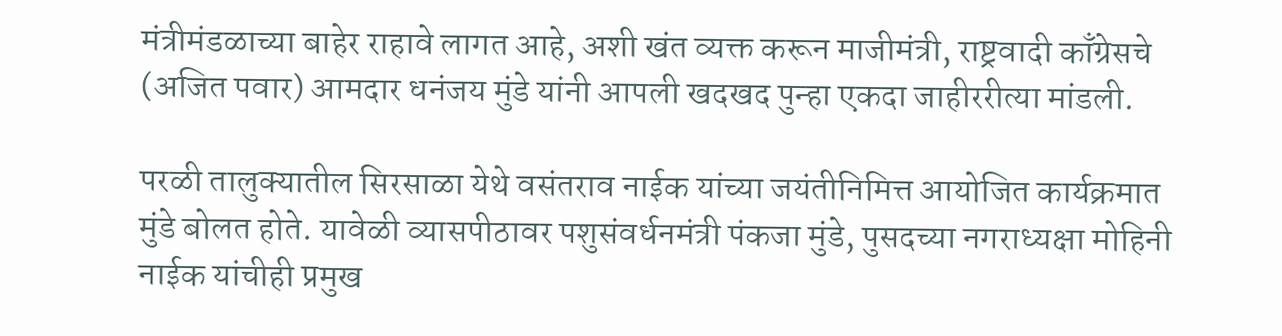मंत्रीमंडळाच्या बाहेर राहावे लागत आहे, अशी खंत व्यक्त करून माजीमंत्री, राष्ट्रवादी काँग्रेसचे (अजित पवार) आमदार धनंजय मुंडे यांनी आपली खदखद पुन्हा एकदा जाहीररीत्या मांडली.

परळी तालुक्यातील सिरसाळा येथे वसंतराव नाईक यांच्या जयंतीनिमित्त आयोजित कार्यक्रमात मुंडे बोलत होते. यावेळी व्यासपीठावर पशुसंवर्धनमंत्री पंकजा मुंडे, पुसदच्या नगराध्यक्षा मोहिनी नाईक यांचीही प्रमुख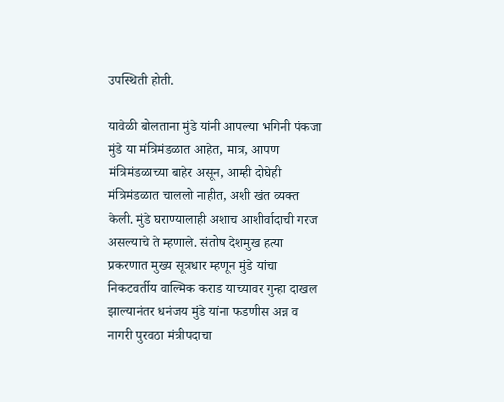उपस्थिती होती.

यावेळी बोलताना मुंडे यांनी आपल्या भगिनी पंकजा मुंडे या मंत्रिमंडळात आहेत, मात्र, आपण मंत्रिमंडळाच्या बाहेर असून, आम्ही दोघेही मंत्रिमंडळात चाललो नाहीत, अशी खंत व्यक्त केली. मुंडे घराण्यालाही अशाच आशीर्वादाची गरज असल्याचे ते म्हणाले. संतोष देशमुख हत्या प्रकरणात मुख्य सूत्रधार म्हणून मुंडे यांचा निकटवर्तीय वाल्मिक कराड याच्यावर गुन्हा दाखल झाल्यानंतर धनंजय मुंडे यांना फडणीस अन्न व नागरी पुरवठा मंत्रीपदाचा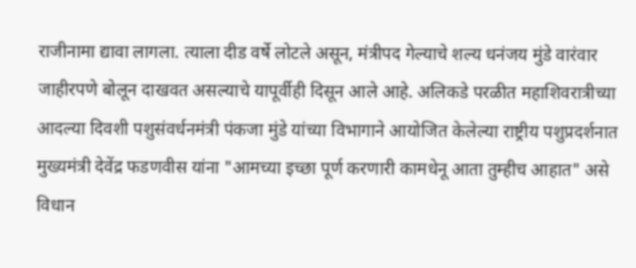राजीनामा द्यावा लागला. त्याला दीड वर्षे लोटले असून, मंत्रीपद गेल्याचे शल्य धनंजय मुंडे वारंवार जाहीरपणे बोलून दाखवत असल्याचे यापूर्वीही दिसून आले आहे. अलिकडे परळीत महाशिवरात्रीच्या आदल्या दिवशी पशुसंवर्धनमंत्री पंकजा मुंडे यांच्या विभागाने आयोजित केलेल्या राष्ट्रीय पशुप्रदर्शनात मुख्यमंत्री देवेंद्र फडणवीस यांना "आमच्या इच्छा पूर्ण करणारी कामधेनू आता तुम्हीच आहात" असे विधान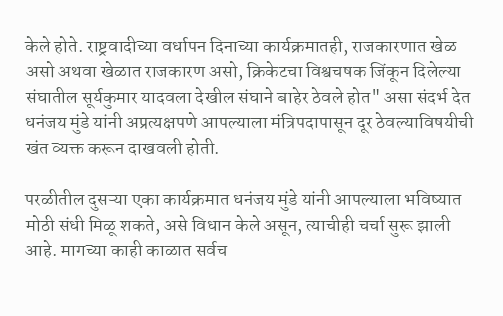केले होते. राष्ट्रवादीच्या वर्धापन दिनाच्या कार्यक्रमातही, राजकारणात खेळ असो अथवा खेळात राजकारण असो, क्रिकेटचा विश्वचषक जिंकून दिलेल्या संघातील सूर्यकुमार यादवला देखील संघाने बाहेर ठेवले होत" असा संदर्भ देत धनंजय मुंडे यांनी अप्रत्यक्षपणे आपल्याला मंत्रिपदापासून दूर ठेवल्याविषयीची खंत व्यक्त करून दाखवली होती.

परळीतील दुसऱ्या एका कार्यक्रमात धनंजय मुंडे यांनी आपल्याला भविष्यात मोठी संधी मिळू शकते, असे विधान केले असून, त्याचीही चर्चा सुरू झाली आहे. मागच्या काही काळात सर्वच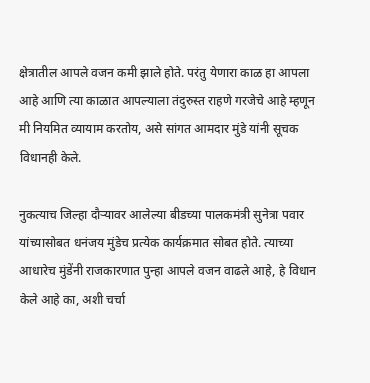क्षेत्रातील आपले वजन कमी झाले होते. परंतु येणारा काळ हा आपला आहे आणि त्या काळात आपल्याला तंदुरुस्त राहणे गरजेचे आहे म्हणून मी नियमित व्यायाम करतोय, असे सांगत आमदार मुंडे यांनी सूचक विधानही केले.

नुकत्याच जिल्हा दौऱ्यावर आलेल्या बीडच्या पालकमंत्री सुनेत्रा पवार यांच्यासोबत धनंजय मुंडेच प्रत्येक कार्यक्रमात सोबत होते. त्याच्या आधारेच मुंडेंनी राजकारणात पुन्हा आपले वजन वाढले आहे, हे विधान केले आहे का, अशी चर्चा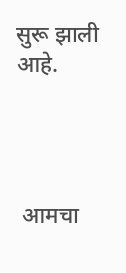सुरू झाली आहे.




 आमचा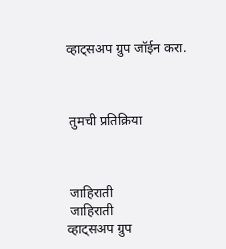व्हाट्सअप ग्रुप जॉईन करा.



 तुमची प्रतिक्रिया



 जाहिराती
 जाहिराती
व्हाट्सअप ग्रुप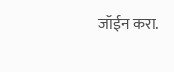जॉईन करा.